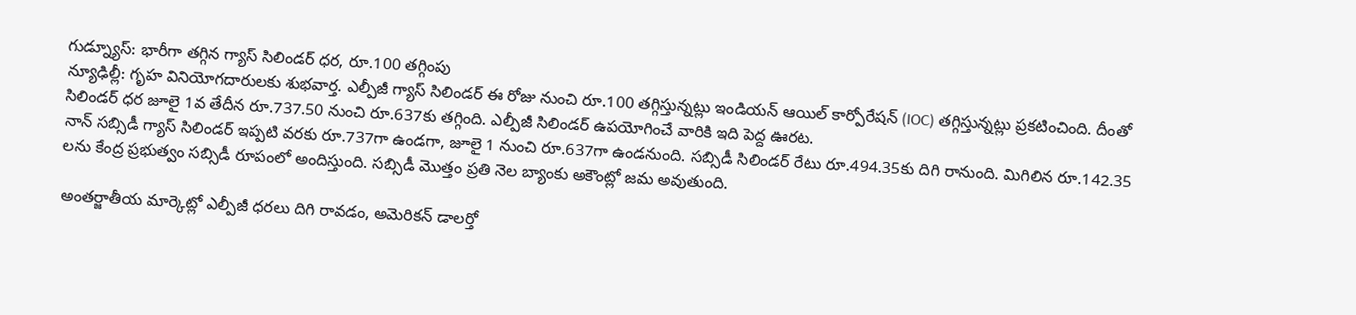గుడ్న్యూస్: భారీగా తగ్గిన గ్యాస్ సిలిండర్ ధర, రూ.100 తగ్గింపు
న్యూఢిల్లీ: గృహ వినియోగదారులకు శుభవార్త. ఎల్పీజీ గ్యాస్ సిలిండర్ ఈ రోజు నుంచి రూ.100 తగ్గిస్తున్నట్లు ఇండియన్ ఆయిల్ కార్పోరేషన్ (IOC) తగ్గిస్తున్నట్లు ప్రకటించింది. దీంతో సిలిండర్ ధర జూలై 1వ తేదీన రూ.737.50 నుంచి రూ.637కు తగ్గింది. ఎల్పీజీ సిలిండర్ ఉపయోగించే వారికి ఇది పెద్ద ఊరట.
నాన్ సబ్సిడీ గ్యాస్ సిలిండర్ ఇప్పటి వరకు రూ.737గా ఉండగా, జూలై 1 నుంచి రూ.637గా ఉండనుంది. సబ్సిడీ సిలిండర్ రేటు రూ.494.35కు దిగి రానుంది. మిగిలిన రూ.142.35 లను కేంద్ర ప్రభుత్వం సబ్సిడీ రూపంలో అందిస్తుంది. సబ్సిడీ మొత్తం ప్రతి నెల బ్యాంకు అకౌంట్లో జమ అవుతుంది.

అంతర్జాతీయ మార్కెట్లో ఎల్పీజీ ధరలు దిగి రావడం, అమెరికన్ డాలర్తో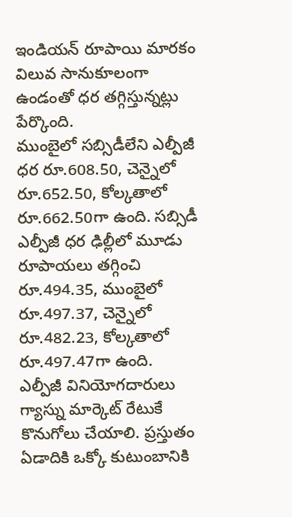ఇండియన్ రూపాయి మారకం విలువ సానుకూలంగా ఉండంతో ధర తగ్గిస్తున్నట్లు పేర్కొంది.
ముంబైలో సబ్సిడీలేని ఎల్పీజీ ధర రూ.608.50, చెన్నైలో రూ.652.50, కోల్కతాలో రూ.662.50గా ఉంది. సబ్సిడీ ఎల్పీజీ ధర ఢిల్లీలో మూడు రూపాయలు తగ్గించి రూ.494.35, ముంబైలో రూ.497.37, చెన్నైలో రూ.482.23, కోల్కతాలో రూ.497.47గా ఉంది.
ఎల్పీజీ వినియోగదారులు గ్యాస్ను మార్కెట్ రేటుకే కొనుగోలు చేయాలి. ప్రస్తుతం ఏడాదికి ఒక్కో కుటుంబానికి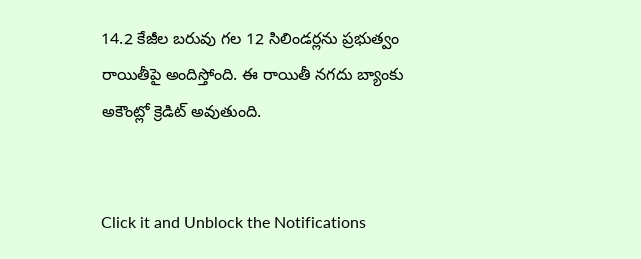14.2 కేజీల బరువు గల 12 సిలిండర్లను ప్రభుత్వం రాయితీపై అందిస్తోంది. ఈ రాయితీ నగదు బ్యాంకు అకౌంట్లో క్రెడిట్ అవుతుంది.


Click it and Unblock the Notifications